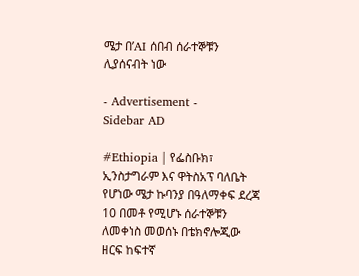ሜታ በ’AI ሰበብ ሰራተኞቹን ሊያሰናብት ነው

- Advertisement -
Sidebar AD

#Ethiopia | የፌስቡክ፣ ኢንስታግራም እና ዋትስአፕ ባለቤት የሆነው ሜታ ኩባንያ በዓለማቀፍ ደረጃ 10 በመቶ የሚሆኑ ሰራተኞቹን ለመቀነስ መወሰኑ በቴክኖሎጂው ዘርፍ ከፍተኛ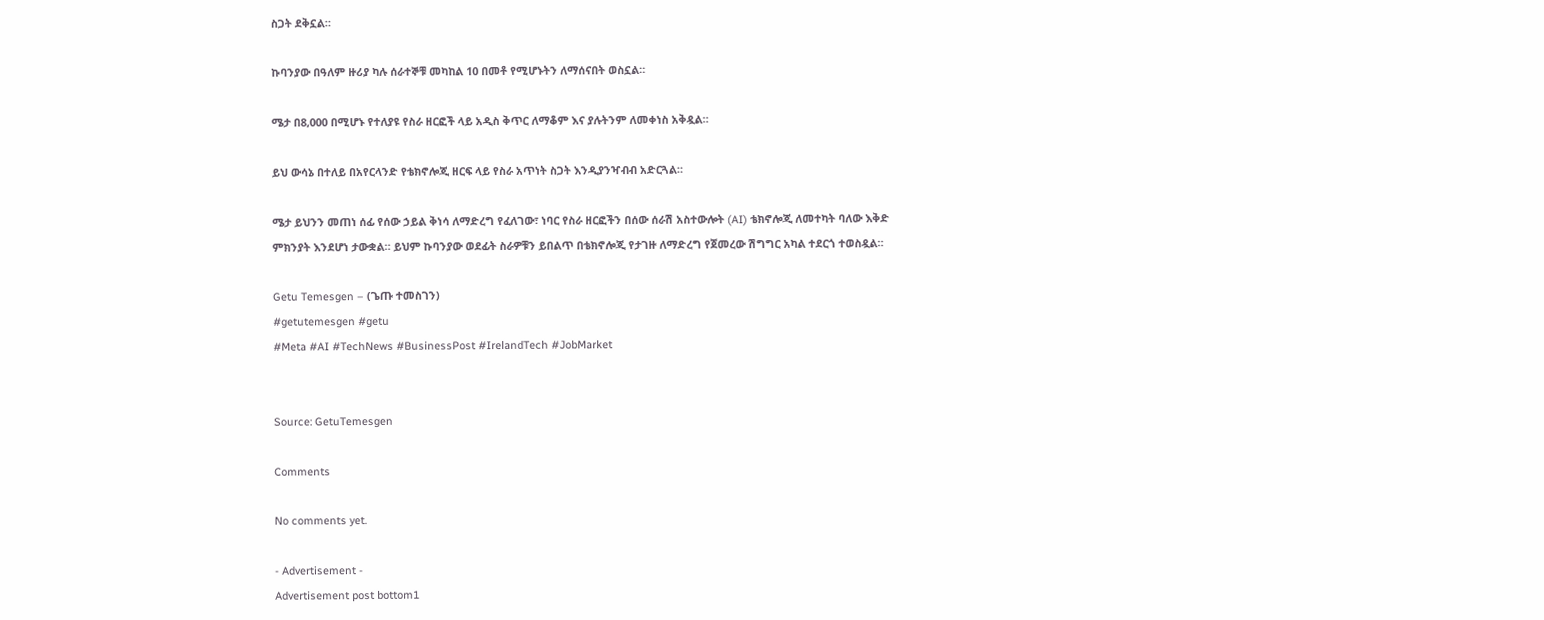ስጋት ደቅኗል።

ኩባንያው በዓለም ዙሪያ ካሉ ሰራተኞቹ መካከል 10 በመቶ የሚሆኑትን ለማሰናበት ወስኗል።

ሜታ በ8,000 በሚሆኑ የተለያዩ የስራ ዘርፎች ላይ አዲስ ቅጥር ለማቆም እና ያሉትንም ለመቀነስ አቅዷል።

ይህ ውሳኔ በተለይ በአየርላንድ የቴክኖሎጂ ዘርፍ ላይ የስራ አጥነት ስጋት እንዲያንዣብብ አድርጓል።

ሜታ ይህንን መጠነ ሰፊ የሰው ኃይል ቅነሳ ለማድረግ የፈለገው፣ ነባር የስራ ዘርፎችን በሰው ሰራሽ አስተውሎት (AI) ቴክኖሎጂ ለመተካት ባለው እቅድ ምክንያት እንደሆነ ታውቋል። ይህም ኩባንያው ወደፊት ስራዎቹን ይበልጥ በቴክኖሎጂ የታገዙ ለማድረግ የጀመረው ሽግግር አካል ተደርጎ ተወስዷል።

Getu Temesgen – (ጌጡ ተመስገን)
#getutemesgen #getu
#Meta #AI #TechNews #BusinessPost #IrelandTech #JobMarket


Source: GetuTemesgen

Comments

No comments yet.

- Advertisement -
Advertisement post bottom1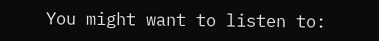You might want to listen to: